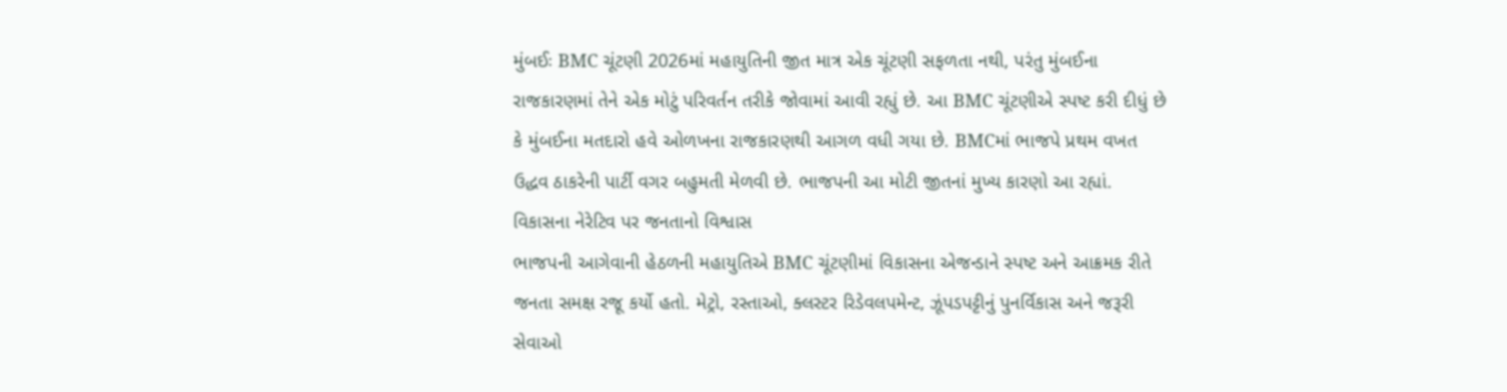મુંબઈઃ BMC ચૂંટણી 2026માં મહાયુતિની જીત માત્ર એક ચૂંટણી સફળતા નથી, પરંતુ મુંબઈના રાજકારણમાં તેને એક મોટું પરિવર્તન તરીકે જોવામાં આવી રહ્યું છે. આ BMC ચૂંટણીએ સ્પષ્ટ કરી દીધું છે કે મુંબઈના મતદારો હવે ઓળખના રાજકારણથી આગળ વધી ગયા છે. BMCમાં ભાજપે પ્રથમ વખત ઉદ્ધવ ઠાકરેની પાર્ટી વગર બહુમતી મેળવી છે. ભાજપની આ મોટી જીતનાં મુખ્ય કારણો આ રહ્યાં.
વિકાસના નેરેટિવ પર જનતાનો વિશ્વાસ
ભાજપની આગેવાની હેઠળની મહાયુતિએ BMC ચૂંટણીમાં વિકાસના એજન્ડાને સ્પષ્ટ અને આક્રમક રીતે જનતા સમક્ષ રજૂ કર્યો હતો. મેટ્રો, રસ્તાઓ, ક્લસ્ટર રિડેવલપમેન્ટ, ઝૂંપડપટ્ટીનું પુનર્વિકાસ અને જરૂરી સેવાઓ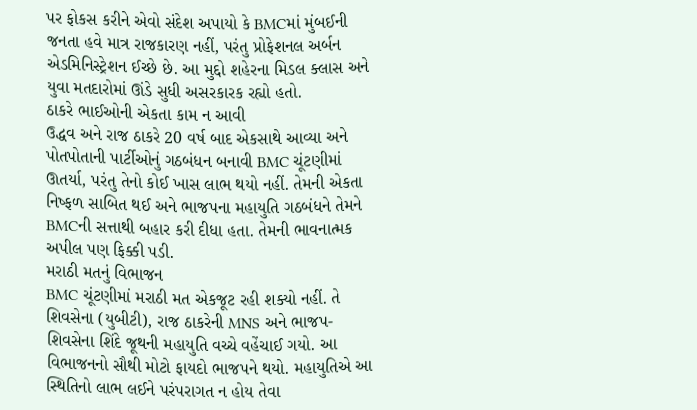પર ફોકસ કરીને એવો સંદેશ અપાયો કે BMCમાં મુંબઈની જનતા હવે માત્ર રાજકારણ નહીં, પરંતુ પ્રોફેશનલ અર્બન એડમિનિસ્ટ્રેશન ઈચ્છે છે. આ મુદ્દો શહેરના મિડલ ક્લાસ અને યુવા મતદારોમાં ઊંડે સુધી અસરકારક રહ્યો હતો.
ઠાકરે ભાઈઓની એકતા કામ ન આવી
ઉદ્ધવ અને રાજ ઠાકરે 20 વર્ષ બાદ એકસાથે આવ્યા અને પોતપોતાની પાર્ટીઓનું ગઠબંધન બનાવી BMC ચૂંટણીમાં ઊતર્યા, પરંતુ તેનો કોઈ ખાસ લાભ થયો નહીં. તેમની એકતા નિષ્ફળ સાબિત થઈ અને ભાજપના મહાયુતિ ગઠબંધને તેમને BMCની સત્તાથી બહાર કરી દીધા હતા. તેમની ભાવનાત્મક અપીલ પણ ફિક્કી પડી.
મરાઠી મતનું વિભાજન
BMC ચૂંટણીમાં મરાઠી મત એકજૂટ રહી શક્યો નહીં. તે શિવસેના (યુબીટી), રાજ ઠાકરેની MNS અને ભાજપ-શિવસેના શિંદે જૂથની મહાયુતિ વચ્ચે વહેંચાઈ ગયો. આ વિભાજનનો સૌથી મોટો ફાયદો ભાજપને થયો. મહાયુતિએ આ સ્થિતિનો લાભ લઈને પરંપરાગત ન હોય તેવા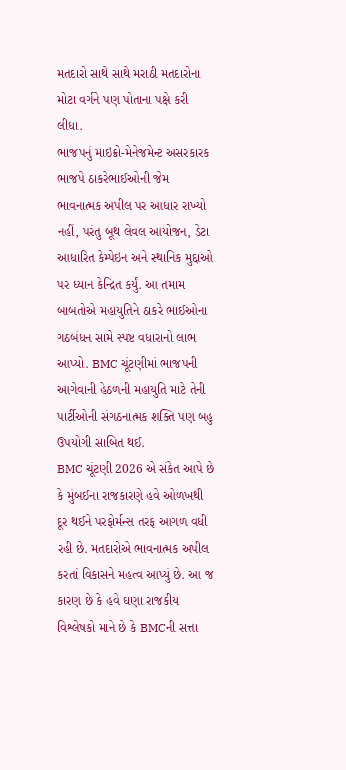મતદારો સાથે સાથે મરાઠી મતદારોના મોટા વર્ગને પણ પોતાના પક્ષે કરી લીધા.
ભાજપનું માઇક્રો-મેનેજમેન્ટ અસરકારક
ભાજપે ઠાકરેભાઈઓની જેમ ભાવનાત્મક અપીલ પર આધાર રાખ્યો નહીં, પરંતુ બૂથ લેવલ આયોજન, ડેટા આધારિત કેમ્પેઇન અને સ્થાનિક મુદ્દાઓ પર ધ્યાન કેન્દ્રિત કર્યું. આ તમામ બાબતોએ મહાયુતિને ઠાકરે ભાઈઓના ગઠબંધન સામે સ્પષ્ટ વધારાનો લાભ આપ્યો. BMC ચૂંટણીમાં ભાજપની આગેવાની હેઠળની મહાયુતિ માટે તેની પાર્ટીઓની સંગઠનાત્મક શક્તિ પણ બહુ ઉપયોગી સાબિત થઈ.
BMC ચૂંટણી 2026 એ સંકેત આપે છે કે મુંબઈના રાજકારણે હવે ઓળખથી દૂર થઈને પરફોર્મન્સ તરફ આગળ વધી રહી છે. મતદારોએ ભાવનાત્મક અપીલ કરતાં વિકાસને મહત્વ આપ્યું છે. આ જ કારણ છે કે હવે ઘણા રાજકીય વિશ્લેષકો માને છે કે BMCની સત્તા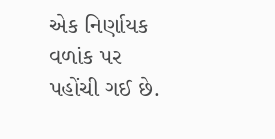એક નિર્ણાયક વળાંક પર પહોંચી ગઈ છે.